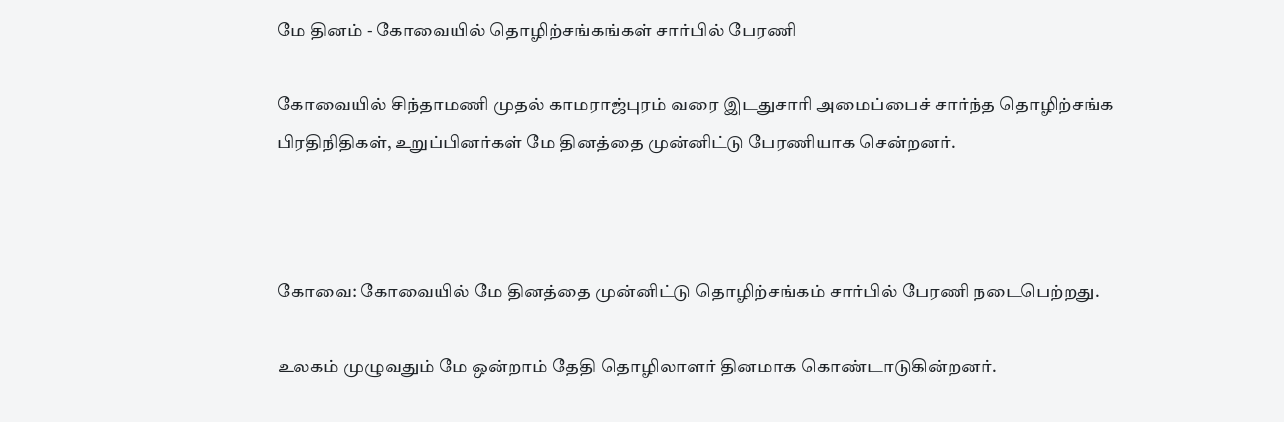மே தினம் - கோவையில் தொழிற்சங்கங்கள் சார்பில் பேரணி

கோவையில் சிந்தாமணி முதல் காமராஜ்புரம் வரை இடதுசாரி அமைப்பைச் சார்ந்த தொழிற்சங்க பிரதிநிதிகள், உறுப்பினர்கள் மே தினத்தை முன்னிட்டு பேரணியாக சென்றனர்.



கோவை: கோவையில் மே தினத்தை முன்னிட்டு தொழிற்சங்கம் சார்பில் பேரணி நடைபெற்றது.

உலகம் முழுவதும் மே ஒன்றாம் தேதி தொழிலாளர் தினமாக கொண்டாடுகின்றனர்.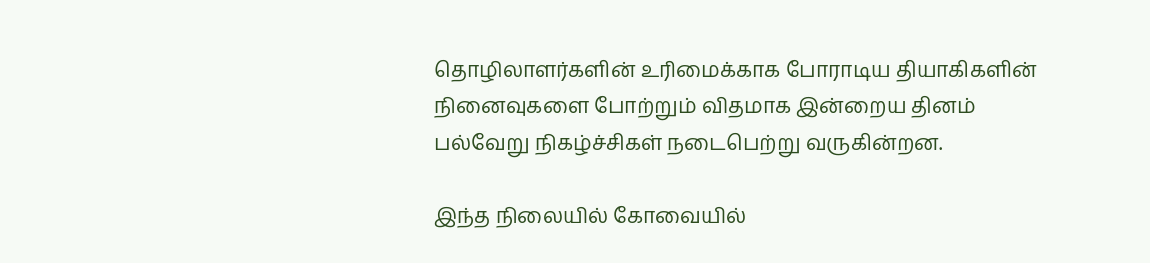தொழிலாளர்களின் உரிமைக்காக போராடிய தியாகிகளின் நினைவுகளை போற்றும் விதமாக இன்றைய தினம் பல்வேறு நிகழ்ச்சிகள் நடைபெற்று வருகின்றன.

இந்த நிலையில் கோவையில்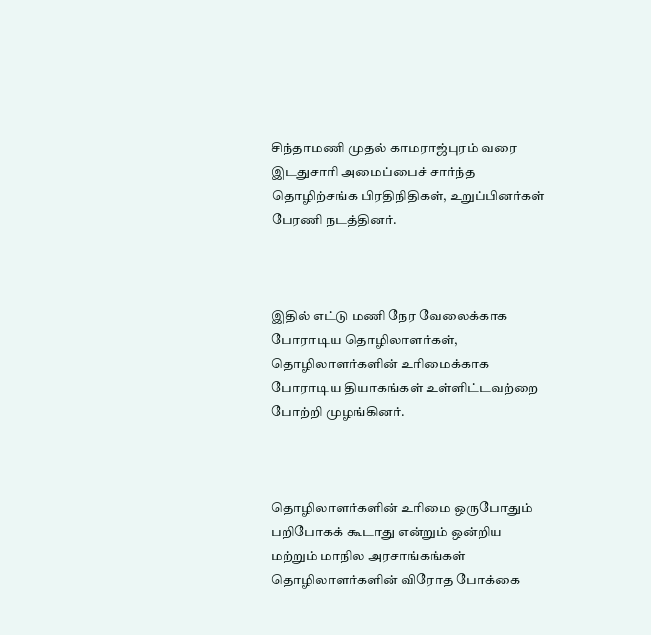சிந்தாமணி முதல் காமராஜ்புரம் வரை இடதுசாரி அமைப்பைச் சார்ந்த தொழிற்சங்க பிரதிநிதிகள், உறுப்பினர்கள் பேரணி நடத்தினர்.



இதில் எட்டு மணி நேர வேலைக்காக போராடிய தொழிலாளர்கள், தொழிலாளர்களின் உரிமைக்காக போராடிய தியாகங்கள் உள்ளிட்டவற்றை போற்றி முழங்கினர்.



தொழிலாளர்களின் உரிமை ஒருபோதும் பறிபோகக் கூடாது என்றும் ஒன்றிய மற்றும் மாநில அரசாங்கங்கள் தொழிலாளர்களின் விரோத போக்கை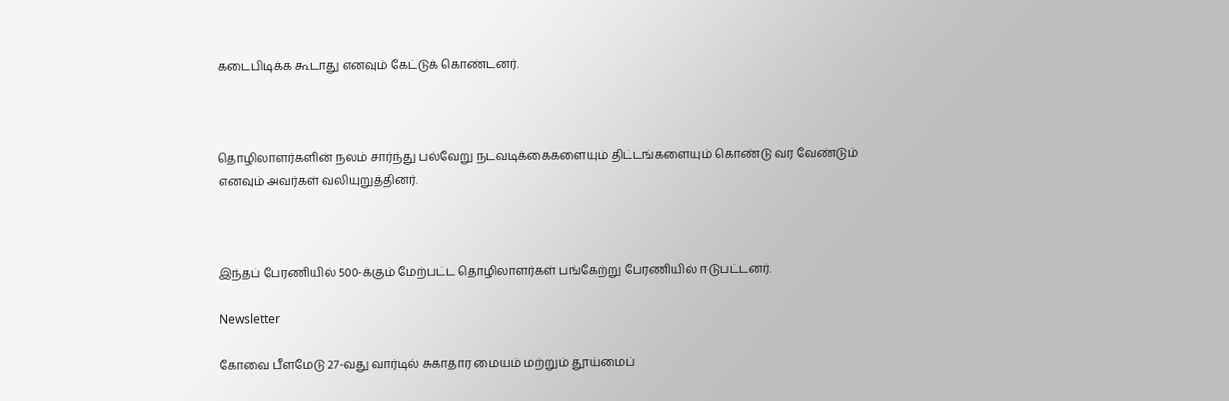கடைபிடிக்க கூடாது எனவும் கேட்டுக் கொண்டனர்.



தொழிலாளர்களின் நலம் சார்ந்து பல்வேறு நடவடிக்கைகளையும் திட்டங்களையும் கொண்டு வர வேண்டும் எனவும் அவர்கள் வலியுறுத்தினர்.



இந்தப் பேரணியில் 500-க்கும் மேற்பட்ட தொழிலாளர்கள் பங்கேற்று பேரணியில் ஈடுபட்டனர்.

Newsletter

கோவை பீளமேடு 27-வது வார்டில் சுகாதார மையம் மற்றும் தூய்மைப்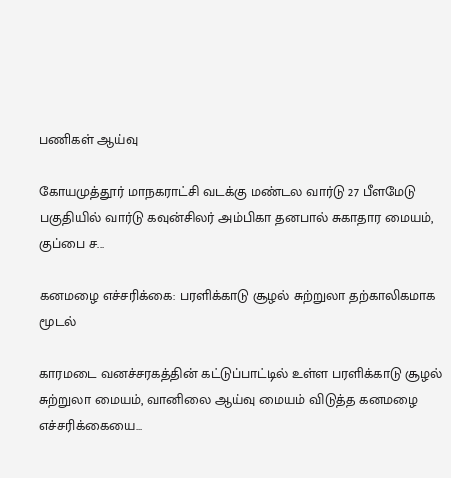பணிகள் ஆய்வு

கோயமுத்தூர் மாநகராட்சி வடக்கு மண்டல வார்டு 27 பீளமேடு பகுதியில் வார்டு கவுன்சிலர் அம்பிகா தனபால் சுகாதார மையம், குப்பை ச...

கனமழை எச்சரிக்கை: பரளிக்காடு சூழல் சுற்றுலா தற்காலிகமாக மூடல்

காரமடை வனச்சரகத்தின் கட்டுப்பாட்டில் உள்ள பரளிக்காடு சூழல் சுற்றுலா மையம், வானிலை ஆய்வு மையம் விடுத்த கனமழை எச்சரிக்கையை...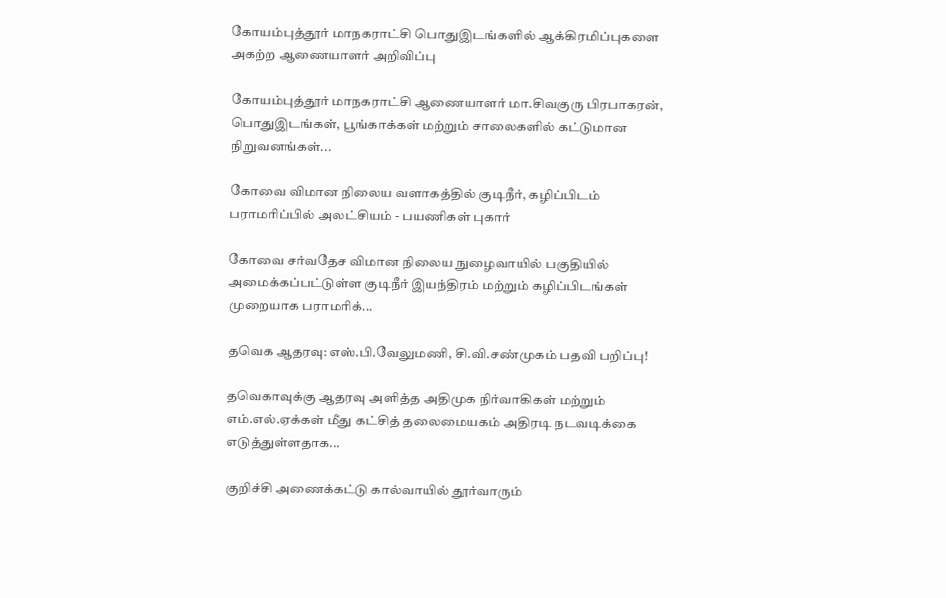கோயம்புத்தூர் மாநகராட்சி பொதுஇடங்களில் ஆக்கிரமிப்புகளை அகற்ற ஆணையாளர் அறிவிப்பு

கோயம்புத்தூர் மாநகராட்சி ஆணையாளர் மா.சிவகுரு பிரபாகரன், பொதுஇடங்கள், பூங்காக்கள் மற்றும் சாலைகளில் கட்டுமான நிறுவனங்கள்...

கோவை விமான நிலைய வளாகத்தில் குடிநீர், கழிப்பிடம் பராமரிப்பில் அலட்சியம் - பயணிகள் புகார்

கோவை சர்வதேச விமான நிலைய நுழைவாயில் பகுதியில் அமைக்கப்பட்டுள்ள குடிநீர் இயந்திரம் மற்றும் கழிப்பிடங்கள் முறையாக பராமரிக்...

தவெக ஆதரவு: எஸ்.பி.வேலுமணி, சி.வி.சண்முகம் பதவி பறிப்பு!

தவெகாவுக்கு ஆதரவு அளித்த அதிமுக நிர்வாகிகள் மற்றும் எம்.எல்.ஏக்கள் மீது கட்சித் தலைமையகம் அதிரடி நடவடிக்கை எடுத்துள்ளதாக...

குறிச்சி அணைக்கட்டு கால்வாயில் தூர்வாரும்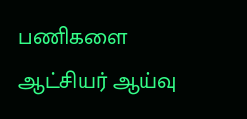பணிகளை ஆட்சியர் ஆய்வு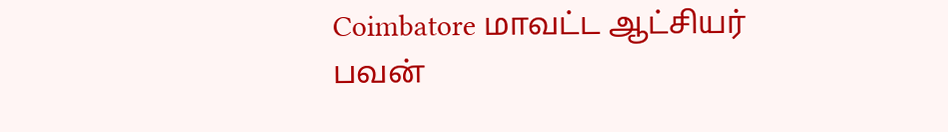Coimbatore மாவட்ட ஆட்சியர் பவன்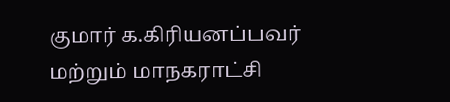குமார் க.கிரியனப்பவர் மற்றும் மாநகராட்சி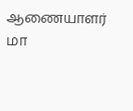ஆணையாளர்  மா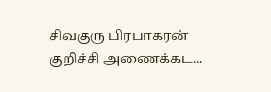சிவகுரு பிரபாகரன் குறிச்சி அணைக்கட...